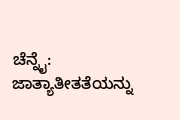ಚೆನ್ನೈ: ಜಾತ್ಯಾತೀತತೆಯನ್ನು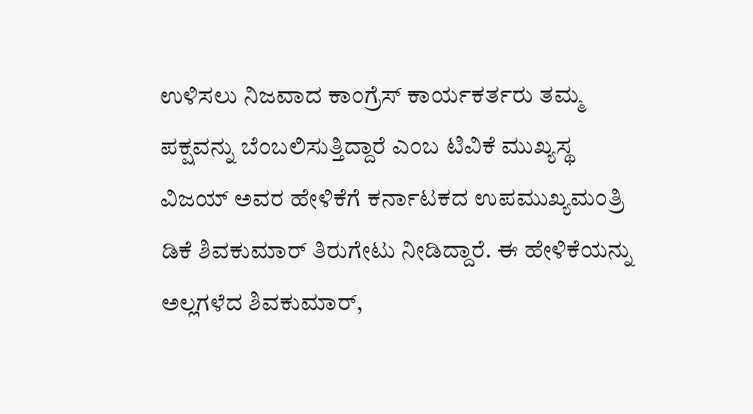ಉಳಿಸಲು ನಿಜವಾದ ಕಾಂಗ್ರೆಸ್ ಕಾರ್ಯಕರ್ತರು ತಮ್ಮ ಪಕ್ಷವನ್ನು ಬೆಂಬಲಿಸುತ್ತಿದ್ದಾರೆ ಎಂಬ ಟಿವಿಕೆ ಮುಖ್ಯಸ್ಥ ವಿಜಯ್ ಅವರ ಹೇಳಿಕೆಗೆ ಕರ್ನಾಟಕದ ಉಪಮುಖ್ಯಮಂತ್ರಿ ಡಿಕೆ ಶಿವಕುಮಾರ್ ತಿರುಗೇಟು ನೀಡಿದ್ದಾರೆ. ಈ ಹೇಳಿಕೆಯನ್ನು ಅಲ್ಲಗಳೆದ ಶಿವಕುಮಾರ್,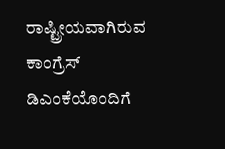ರಾಷ್ಟ್ರೀಯವಾಗಿರುವ ಕಾಂಗ್ರೆಸ್ ಡಿಎಂಕೆಯೊಂದಿಗೆ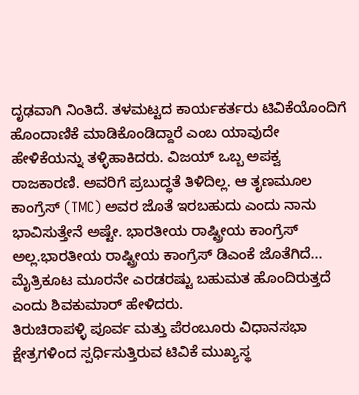ದೃಢವಾಗಿ ನಿಂತಿದೆ. ತಳಮಟ್ಟದ ಕಾರ್ಯಕರ್ತರು ಟಿವಿಕೆಯೊಂದಿಗೆ ಹೊಂದಾಣಿಕೆ ಮಾಡಿಕೊಂಡಿದ್ದಾರೆ ಎಂಬ ಯಾವುದೇ ಹೇಳಿಕೆಯನ್ನು ತಳ್ಳಿಹಾಕಿದರು. ವಿಜಯ್ ಒಬ್ಬ ಅಪಕ್ವ ರಾಜಕಾರಣಿ. ಅವರಿಗೆ ಪ್ರಬುದ್ಧತೆ ತಿಳಿದಿಲ್ಲ. ಆ ತೃಣಮೂಲ ಕಾಂಗ್ರೆಸ್ (TMC) ಅವರ ಜೊತೆ ಇರಬಹುದು ಎಂದು ನಾನು ಭಾವಿಸುತ್ತೇನೆ ಅಷ್ಟೇ. ಭಾರತೀಯ ರಾಷ್ಟ್ರೀಯ ಕಾಂಗ್ರೆಸ್ ಅಲ್ಲ.ಭಾರತೀಯ ರಾಷ್ಟ್ರೀಯ ಕಾಂಗ್ರೆಸ್ ಡಿಎಂಕೆ ಜೊತೆಗಿದೆ... ಮೈತ್ರಿಕೂಟ ಮೂರನೇ ಎರಡರಷ್ಟು ಬಹುಮತ ಹೊಂದಿರುತ್ತದೆ ಎಂದು ಶಿವಕುಮಾರ್ ಹೇಳಿದರು.
ತಿರುಚಿರಾಪಳ್ಳಿ ಪೂರ್ವ ಮತ್ತು ಪೆರಂಬೂರು ವಿಧಾನಸಭಾ ಕ್ಷೇತ್ರಗಳಿಂದ ಸ್ಪರ್ಧಿಸುತ್ತಿರುವ ಟಿವಿಕೆ ಮುಖ್ಯಸ್ಥ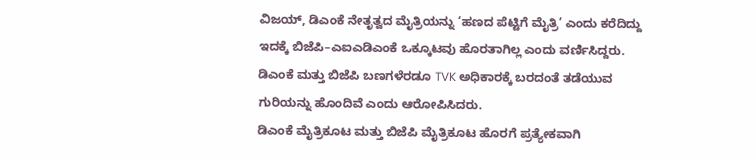ವಿಜಯ್, ಡಿಎಂಕೆ ನೇತೃತ್ವದ ಮೈತ್ರಿಯನ್ನು ‘ಹಣದ ಪೆಟ್ಟಿಗೆ ಮೈತ್ರಿ’ ಎಂದು ಕರೆದಿದ್ದು ಇದಕ್ಕೆ ಬಿಜೆಪಿ–ಎಐಎಡಿಎಂಕೆ ಒಕ್ಕೂಟವು ಹೊರತಾಗಿಲ್ಲ ಎಂದು ವರ್ಣಿಸಿದ್ದರು. ಡಿಎಂಕೆ ಮತ್ತು ಬಿಜೆಪಿ ಬಣಗಳೆರಡೂ TVK ಅಧಿಕಾರಕ್ಕೆ ಬರದಂತೆ ತಡೆಯುವ ಗುರಿಯನ್ನು ಹೊಂದಿವೆ ಎಂದು ಆರೋಪಿಸಿದರು.
ಡಿಎಂಕೆ ಮೈತ್ರಿಕೂಟ ಮತ್ತು ಬಿಜೆಪಿ ಮೈತ್ರಿಕೂಟ ಹೊರಗೆ ಪ್ರತ್ಯೇಕವಾಗಿ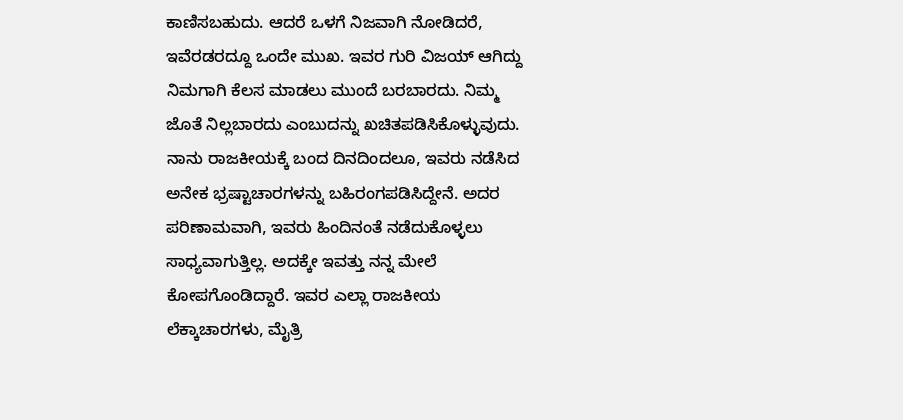ಕಾಣಿಸಬಹುದು. ಆದರೆ ಒಳಗೆ ನಿಜವಾಗಿ ನೋಡಿದರೆ, ಇವೆರಡರದ್ದೂ ಒಂದೇ ಮುಖ. ಇವರ ಗುರಿ ವಿಜಯ್ ಆಗಿದ್ದು ನಿಮಗಾಗಿ ಕೆಲಸ ಮಾಡಲು ಮುಂದೆ ಬರಬಾರದು. ನಿಮ್ಮ ಜೊತೆ ನಿಲ್ಲಬಾರದು ಎಂಬುದನ್ನು ಖಚಿತಪಡಿಸಿಕೊಳ್ಳುವುದು. ನಾನು ರಾಜಕೀಯಕ್ಕೆ ಬಂದ ದಿನದಿಂದಲೂ, ಇವರು ನಡೆಸಿದ ಅನೇಕ ಭ್ರಷ್ಟಾಚಾರಗಳನ್ನು ಬಹಿರಂಗಪಡಿಸಿದ್ದೇನೆ. ಅದರ ಪರಿಣಾಮವಾಗಿ, ಇವರು ಹಿಂದಿನಂತೆ ನಡೆದುಕೊಳ್ಳಲು ಸಾಧ್ಯವಾಗುತ್ತಿಲ್ಲ. ಅದಕ್ಕೇ ಇವತ್ತು ನನ್ನ ಮೇಲೆ ಕೋಪಗೊಂಡಿದ್ದಾರೆ. ಇವರ ಎಲ್ಲಾ ರಾಜಕೀಯ ಲೆಕ್ಕಾಚಾರಗಳು, ಮೈತ್ರಿ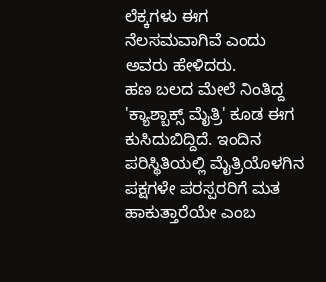ಲೆಕ್ಕಗಳು ಈಗ ನೆಲಸಮವಾಗಿವೆ ಎಂದು ಅವರು ಹೇಳಿದರು.
ಹಣ ಬಲದ ಮೇಲೆ ನಿಂತಿದ್ದ 'ಕ್ಯಾಶ್ಬಾಕ್ಸ್ ಮೈತ್ರಿ' ಕೂಡ ಈಗ ಕುಸಿದುಬಿದ್ದಿದೆ. ಇಂದಿನ ಪರಿಸ್ಥಿತಿಯಲ್ಲಿ ಮೈತ್ರಿಯೊಳಗಿನ ಪಕ್ಷಗಳೇ ಪರಸ್ಪರರಿಗೆ ಮತ ಹಾಕುತ್ತಾರೆಯೇ ಎಂಬ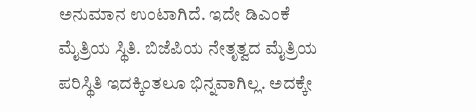ಅನುಮಾನ ಉಂಟಾಗಿದೆ. ಇದೇ ಡಿಎಂಕೆ ಮೈತ್ರಿಯ ಸ್ಥಿತಿ. ಬಿಜೆಪಿಯ ನೇತೃತ್ವದ ಮೈತ್ರಿಯ ಪರಿಸ್ಥಿತಿ ಇದಕ್ಕಿಂತಲೂ ಭಿನ್ನವಾಗಿಲ್ಲ. ಅದಕ್ಕೇ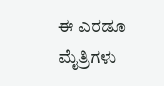ಈ ಎರಡೂ ಮೈತ್ರಿಗಳು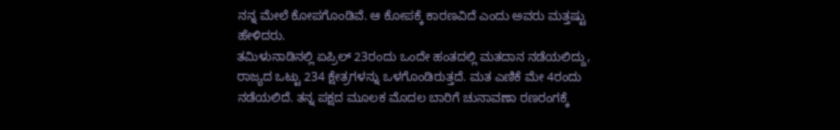ನನ್ನ ಮೇಲೆ ಕೋಪಗೊಂಡಿವೆ. ಆ ಕೋಪಕ್ಕೆ ಕಾರಣವಿದೆ ಎಂದು ಅವರು ಮತ್ತಷ್ಟು ಹೇಳಿದರು.
ತಮಿಳುನಾಡಿನಲ್ಲಿ ಏಪ್ರಿಲ್ 23ರಂದು ಒಂದೇ ಹಂತದಲ್ಲಿ ಮತದಾನ ನಡೆಯಲಿದ್ದು, ರಾಜ್ಯದ ಒಟ್ಟು 234 ಕ್ಷೇತ್ರಗಳನ್ನು ಒಳಗೊಂಡಿರುತ್ತದೆ. ಮತ ಎಣಿಕೆ ಮೇ 4ರಂದು ನಡೆಯಲಿದೆ. ತನ್ನ ಪಕ್ಷದ ಮೂಲಕ ಮೊದಲ ಬಾರಿಗೆ ಚುನಾವಣಾ ರಣರಂಗಕ್ಕೆ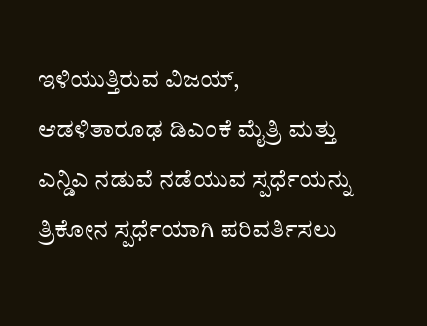ಇಳಿಯುತ್ತಿರುವ ವಿಜಯ್, ಆಡಳಿತಾರೂಢ ಡಿಎಂಕೆ ಮೈತ್ರಿ ಮತ್ತು ಎನ್ಡಿಎ ನಡುವೆ ನಡೆಯುವ ಸ್ಪರ್ಧೆಯನ್ನು ತ್ರಿಕೋನ ಸ್ಪರ್ಧೆಯಾಗಿ ಪರಿವರ್ತಿಸಲು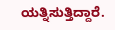ಯತ್ನಿಸುತ್ತಿದ್ದಾರೆ.